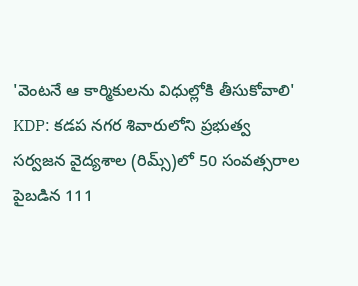'వెంటనే ఆ కార్మికులను విధుల్లోకి తీసుకోవాలి'
KDP: కడప నగర శివారులోని ప్రభుత్వ సర్వజన వైద్యశాల (రిమ్స్)లో 50 సంవత్సరాల పైబడిన 111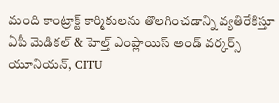మంది కాంట్రాక్ట్ కార్మికులను తొలగించడాన్ని వ్యతిరేకిస్తూ ఏపీ మెడికల్ & హెల్త్ ఎంప్లాయిస్ అండ్ వర్కర్స్ యూనియన్, CITU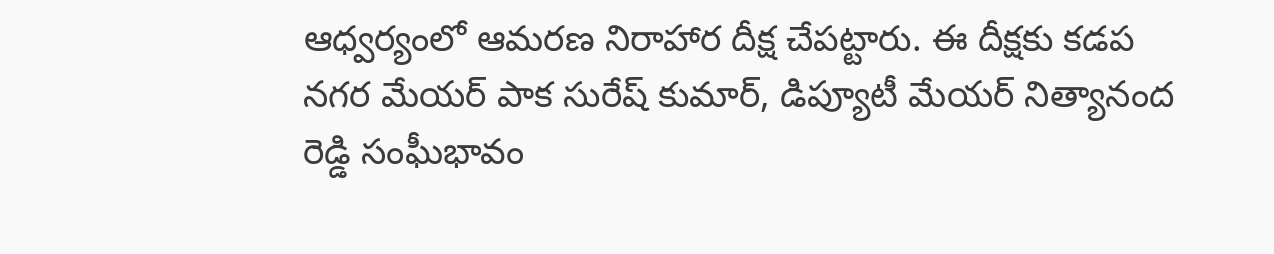ఆధ్వర్యంలో ఆమరణ నిరాహార దీక్ష చేపట్టారు. ఈ దీక్షకు కడప నగర మేయర్ పాక సురేష్ కుమార్, డిప్యూటీ మేయర్ నిత్యానంద రెడ్డి సంఘీభావం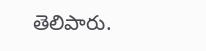తెలిపారు.